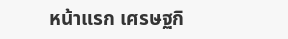หน้าแรก เศรษฐกิ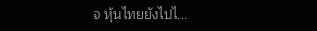จ หุ้นไทยยังไปไ...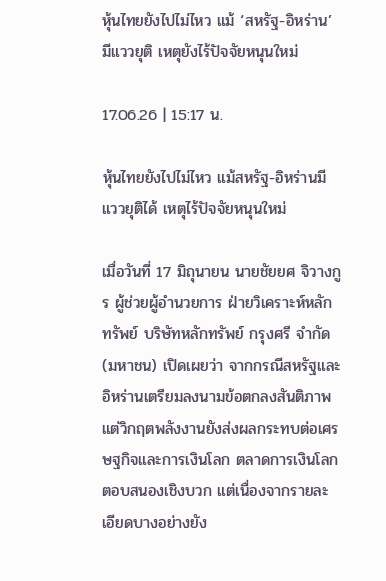หุ้นไทยยังไปไม่ไหว แม้ ‘สหรัฐ-อิหร่าน’ มีแววยุติ เหตุยังไร้ปัจจัยหนุนใหม่

17.06.26 | 15:17 น.

หุ้นไทยยังไปไม่ไหว แม้สหรัฐ-อิหร่านมีแววยุติได้ เหตุไร้ปัจจัยหนุนใหม่

เมื่อวันที่ 17 มิถุนายน นายชัยยศ จิวางกูร ผู้ช่วยผู้อำนวยการ ฝ่ายวิเคราะห์หลักทรัพย์ บริษัทหลักทรัพย์ กรุงศรี จำกัด (มหาชน) เปิดเผยว่า จากกรณีสหรัฐและอิหร่านเตรียมลงนามข้อตกลงสันติภาพ แต่วิกฤตพลังงานยังส่งผลกระทบต่อเศรษฐกิจและการเงินโลก ตลาดการเงินโลกตอบสนองเชิงบวก แต่เนื่องจากรายละเอียดบางอย่างยัง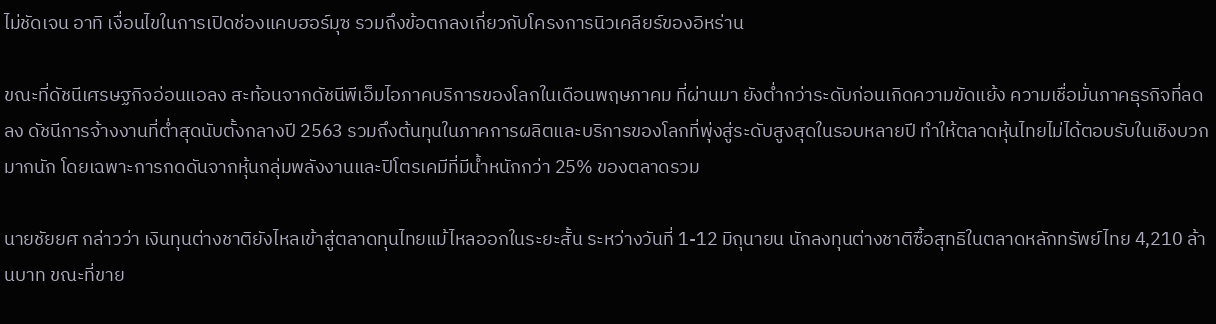ไม่ชัดเจน อาทิ เงื่อนไขในการเปิดช่องแคบฮอร์มุซ รวมถึงข้อตกลงเกี่ยวกับโครงการนิวเคลียร์ของอิหร่าน

ขณะที่ดัชนีเศรษฐกิจอ่อนแอลง สะท้อนจากดัชนีพีเอ็มไอภาคบริการของโลกในเดือนพฤษภาคม ที่ผ่านมา ยังต่ำกว่าระดับก่อนเกิดความขัดแย้ง ความเชื่อมั่นภาคธุรกิจที่ลดลง ดัชนีการจ้างงานที่ต่ำสุดนับตั้งกลางปี 2563 รวมถึงต้นทุนในภาคการผลิตและบริการของโลกที่พุ่งสู่ระดับสูงสุดในรอบหลายปี ทำให้ตลาดหุ้นไทยไม่ได้ตอบรับในเชิงบวกมากนัก โดยเฉพาะการกดดันจากหุ้นกลุ่มพลังงานและปิโตรเคมีที่มีน้ำหนักกว่า 25% ของตลาดรวม

นายชัยยศ กล่าวว่า เงินทุนต่างชาติยังไหลเข้าสู่ตลาดทุนไทยแม้ไหลออกในระยะสั้น ระหว่างวันที่ 1-12 มิถุนายน นักลงทุนต่างชาติซื้อสุทธิในตลาดหลักทรัพย์ไทย 4,210 ล้านบาท ขณะที่ขาย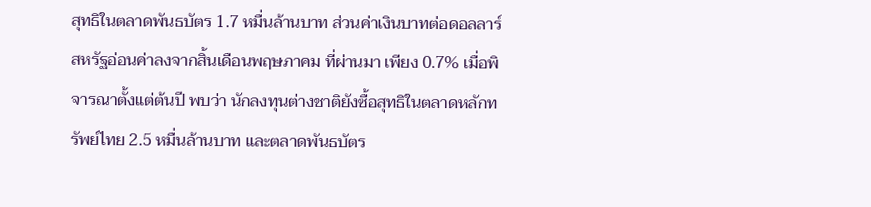สุทธิในตลาดพันธบัตร 1.7 หมื่นล้านบาท ส่วนค่าเงินบาทต่อดอลลาร์สหรัฐอ่อนค่าลงจากสิ้นเดือนพฤษภาคม ที่ผ่านมา เพียง 0.7% เมื่อพิจารณาตั้งแต่ต้นปี พบว่า นักลงทุนต่างชาติยังซื้อสุทธิในตลาดหลักทรัพย์ไทย 2.5 หมื่นล้านบาท และตลาดพันธบัตร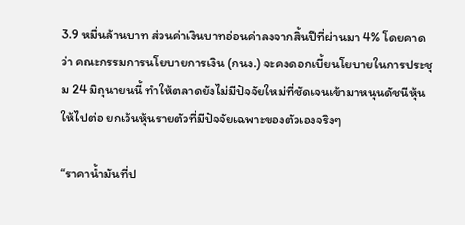3.9 หมื่นล้านบาท ส่วนค่าเงินบาทอ่อนค่าลงจากสิ้นปีที่ผ่านมา 4% โดยคาดว่า คณะกรรมการนโยบายการเงิน (กนง.) จะคงดอกเบี้ยนโยบายในการประชุม 24 มิถุนายนนี้ ทำให้ตลาดยังไม่มีปัจจัยใหม่ที่ชัดเจนเข้ามาหนุนดัชนีหุ้นให้ไปต่อ ยกเว้นหุ้นรายตัวที่มีปัจจัยเฉพาะของตัวเองจริงๆ

“ราคาน้ำมันที่ป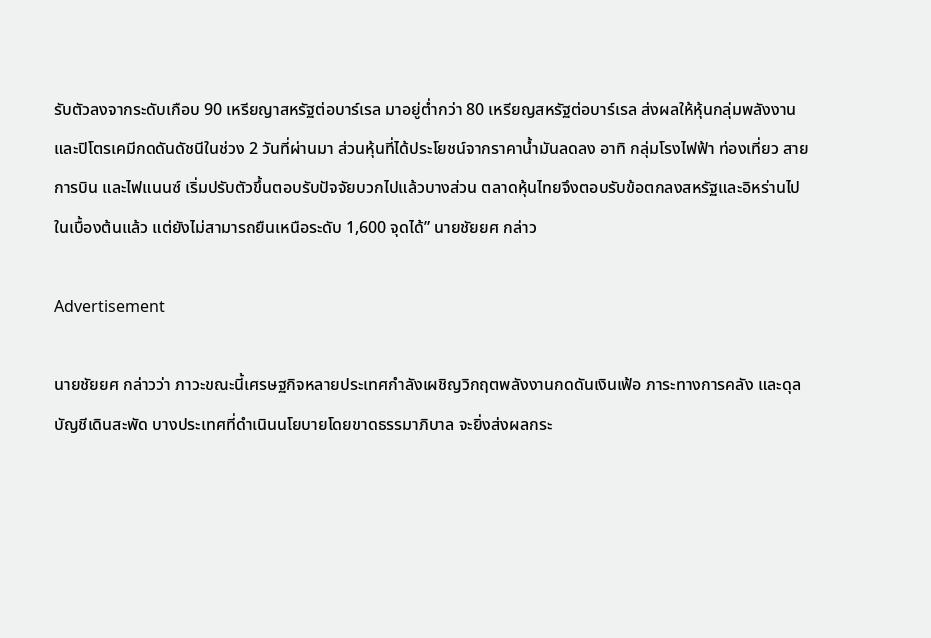รับตัวลงจากระดับเกือบ 90 เหรียญาสหรัฐต่อบาร์เรล มาอยู่ต่ำกว่า 80 เหรียญสหรัฐต่อบาร์เรล ส่งผลให้หุ้นกลุ่มพลังงานและปิโตรเคมีกดดันดัชนีในช่วง 2 วันที่ผ่านมา ส่วนหุ้นที่ได้ประโยชน์จากราคาน้ำมันลดลง อาทิ กลุ่มโรงไฟฟ้า ท่องเที่ยว สายการบิน และไฟแนนซ์ เริ่มปรับตัวขึ้นตอบรับปัจจัยบวกไปแล้วบางส่วน ตลาดหุ้นไทยจึงตอบรับข้อตกลงสหรัฐและอิหร่านไปในเบื้องต้นแล้ว แต่ยังไม่สามารถยืนเหนือระดับ 1,600 จุดได้” นายชัยยศ กล่าว

Advertisement

นายชัยยศ กล่าวว่า ภาวะขณะนี้เศรษฐกิจหลายประเทศกำลังเผชิญวิกฤตพลังงานกดดันเงินเฟ้อ ภาระทางการคลัง และดุลบัญชีเดินสะพัด บางประเทศที่ดำเนินนโยบายโดยขาดธรรมาภิบาล จะยิ่งส่งผลกระ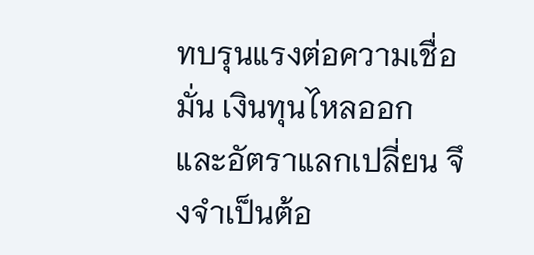ทบรุนแรงต่อความเชื่อมั่น เงินทุนไหลออก และอัตราแลกเปลี่ยน จึงจำเป็นต้อ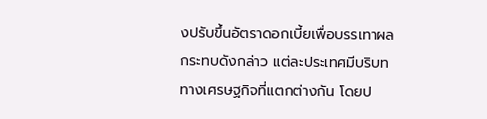งปรับขึ้นอัตราดอกเบี้ยเพื่อบรรเทาผลกระทบดังกล่าว แต่ละประเทศมีบริบททางเศรษฐกิจที่แตกต่างกัน โดยป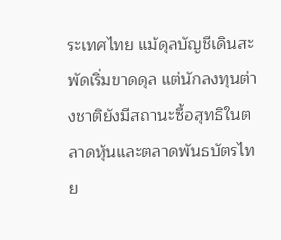ระเทศไทย แม้ดุลบัญชีเดินสะพัดเริ่มขาดดุล แต่นักลงทุนต่างชาติยังมีสถานะซื้อสุทธิในตลาดหุ้นและตลาดพันธบัตรไทย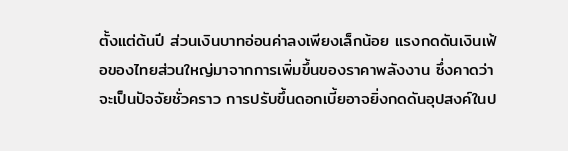ตั้งแต่ต้นปี ส่วนเงินบาทอ่อนค่าลงเพียงเล็กน้อย แรงกดดันเงินเฟ้อของไทยส่วนใหญ่มาจากการเพิ่มขึ้นของราคาพลังงาน ซึ่งคาดว่าจะเป็นปัจจัยชั่วคราว การปรับขึ้นดอกเบี้ยอาจยิ่งกดดันอุปสงค์ในป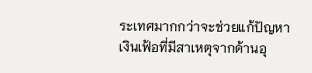ระเทศมากกว่าจะช่วยแก้ปัญหาเงินเฟ้อที่มีสาเหตุจากด้านอุ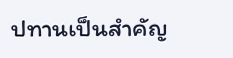ปทานเป็นสำคัญ